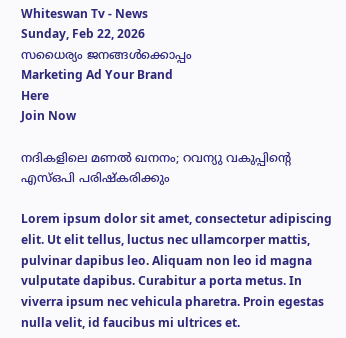Whiteswan Tv - News
Sunday, Feb 22, 2026
സധൈര്യം ജനങ്ങൾക്കൊപ്പം
Marketing Ad Your Brand
Here
Join Now

നദികളിലെ മണൽ ഖനനം; റവന്യു വകുപ്പിന്റെ എസ്‌ഒപി പരിഷ്‌കരിക്കും

Lorem ipsum dolor sit amet, consectetur adipiscing elit. Ut elit tellus, luctus nec ullamcorper mattis, pulvinar dapibus leo. Aliquam non leo id magna vulputate dapibus. Curabitur a porta metus. In viverra ipsum nec vehicula pharetra. Proin egestas nulla velit, id faucibus mi ultrices et.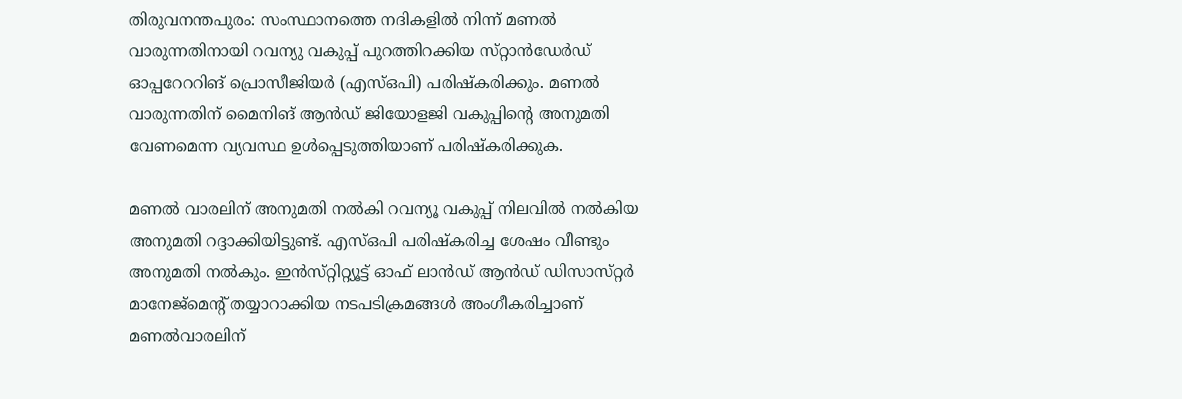തിരുവനന്തപുരം: സംസ്ഥാനത്തെ നദികളിൽ നിന്ന്‌ മണൽ വാരുന്നതിനായി റവന്യു വകുപ്പ്‌ പുറത്തിറക്കിയ സ്‌റ്റാൻഡേർഡ്‌ ഓപ്പറേററിങ്‌ പ്രൊസീജിയർ (എസ്‌ഒപി) പരിഷ്‌കരിക്കും. മണൽ വാരുന്നതിന്‌ മൈനിങ്‌ ആൻഡ്‌ ജിയോളജി വകുപ്പിന്റെ അനുമതി വേണമെന്ന വ്യവസ്ഥ ഉൾപ്പെടുത്തിയാണ്‌ പരിഷ്‌കരിക്കുക.

മണൽ വാരലിന്‌ അനുമതി നൽകി റവന്യൂ വകുപ്പ്‌ നിലവിൽ നൽകിയ അനുമതി റദ്ദാക്കിയിട്ടുണ്ട്‌. എസ്‌ഒപി പരിഷ്‌കരിച്ച ശേഷം വീണ്ടും അനുമതി നൽകും. ഇൻസ്‌റ്റിറ്റ്യൂട്ട്‌ ഓഫ്‌ ലാൻഡ്‌ ആൻഡ്‌ ഡിസാസ്‌റ്റർ മാനേജ്‌മെന്റ്‌ തയ്യാറാക്കിയ നടപടിക്രമങ്ങൾ അംഗീകരിച്ചാണ്‌ മണൽവാരലിന്‌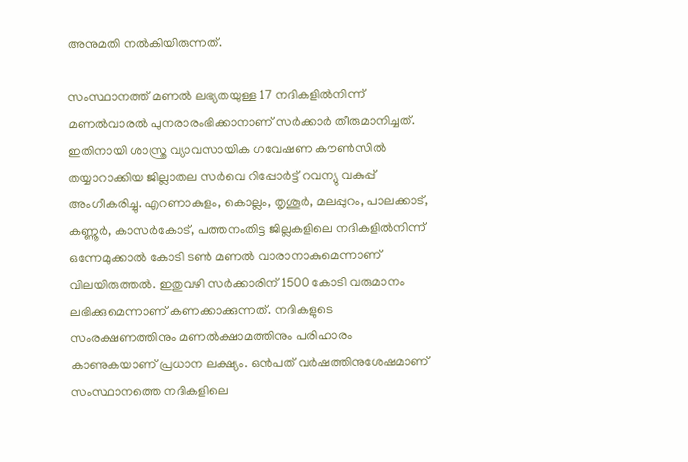അനുമതി നൽകിയിരുന്നത്‌.

സംസ്ഥാനത്ത്‌ മണൽ ലഭ്യതയുള്ള 17 നദികളിൽനിന്ന്‌ മണൽവാരൽ പുനരാരംഭിക്കാനാണ്‌ സർക്കാർ തീരുമാനിച്ചത്‌. ഇതിനായി ശാസ്ത്ര വ്യാവസായിക ഗവേഷണ കൗൺസിൽ തയ്യാറാക്കിയ ജില്ലാതല സർവെ റിപ്പോർട്ട്‌ റവന്യു വകുപ്പ്‌ അംഗീകരിച്ചു. എറണാകുളം, കൊല്ലം, തൃശൂർ, മലപ്പുറം, പാലക്കാട്, കണ്ണൂർ, കാസർകോട്, പത്തനംതിട്ട ജില്ലകളിലെ നദികളിൽനിന്ന് ഒന്നേമുക്കാൽ കോടി ടൺ മണൽ വാരാനാകുമെന്നാണ് വിലയിരുത്തൽ. ഇതുവഴി സർക്കാരിന് 1500 കോടി വരുമാനം ലഭിക്കുമെന്നാണ്‌ കണക്കാക്കുന്നത്‌. നദികളുടെ സംരക്ഷണത്തിനും മണൽക്ഷാമത്തിനും പരിഹാരം കാണുകയാണ് പ്രധാന ലക്ഷ്യം. ഒൻപത് വർഷത്തിനുശേഷമാണ് സംസ്ഥാനത്തെ നദികളിലെ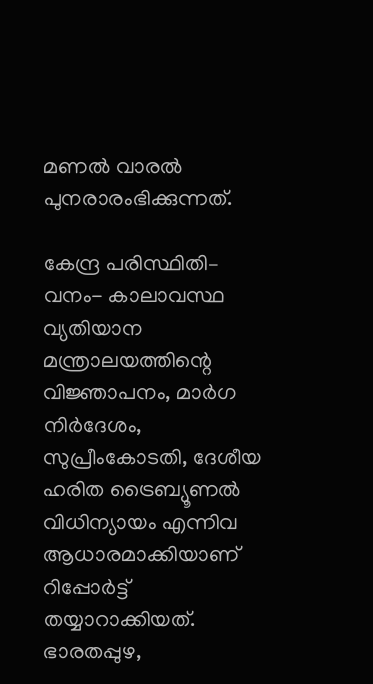മണൽ വാരൽ പുനരാരംഭിക്കുന്നത്.

കേന്ദ്ര പരിസ്ഥിതി– വനം- കാലാവസ്ഥ വ്യതിയാന മന്ത്രാലയത്തിന്റെ വിജ്ഞാപനം, മാർഗ നിർദേശം, സുപ്രീംകോടതി, ദേശീയ ഹരിത ട്രൈബ്യൂണൽ വിധിന്യായം എന്നിവ ആധാരമാക്കിയാണ്‌ റിപ്പോർട്ട്‌ തയ്യാറാക്കിയത്‌. ഭാരതപ്പുഴ,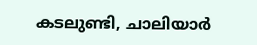കടലുണ്ടി, ചാലിയാർ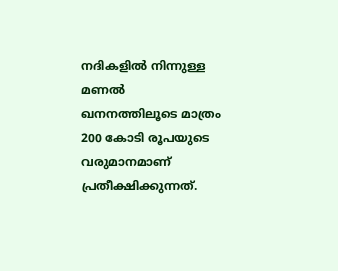നദികളിൽ നിന്നുള്ള മണൽ ഖനനത്തിലൂടെ മാത്രം 200 കോടി രൂപയുടെ വരുമാനമാണ്‌ പ്രതീക്ഷിക്കുന്നത്‌.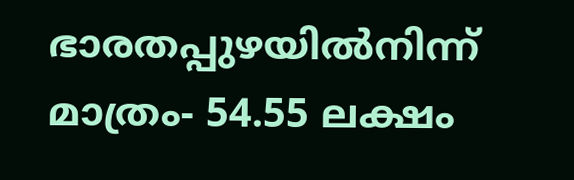ഭാരതപ്പുഴയിൽനിന്ന്‌ മാത്രം- 54.55 ലക്ഷം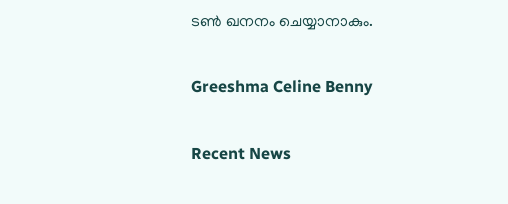ടൺ ഖനനം ചെയ്യാനാകും.

Greeshma Celine Benny

Recent News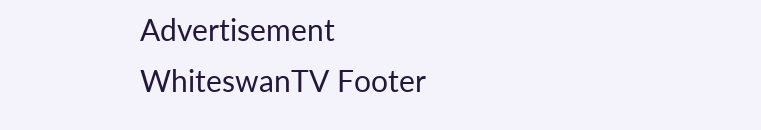Advertisement
WhiteswanTV Footer